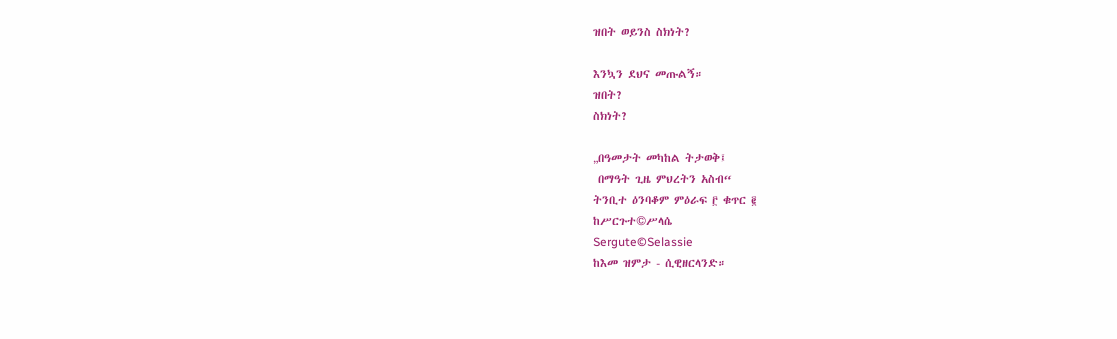ዝበት ወይንስ ስክነት?

እንኳን ደህና መጡልኝ።
ዝበት?
ስክነት?

„በዓመታት መካከል ትታወቅ፤
 በማዓት ጊዜ ምህረትን አስብ“
ትንቢተ ዕንባቆም ምዕራፍ ፫ ቁጥር ፪
ከሥርጉተ©ሥላሴ
Sergute©Selassie
ከእመ ዝምታ - ሲዊዘርላንድ።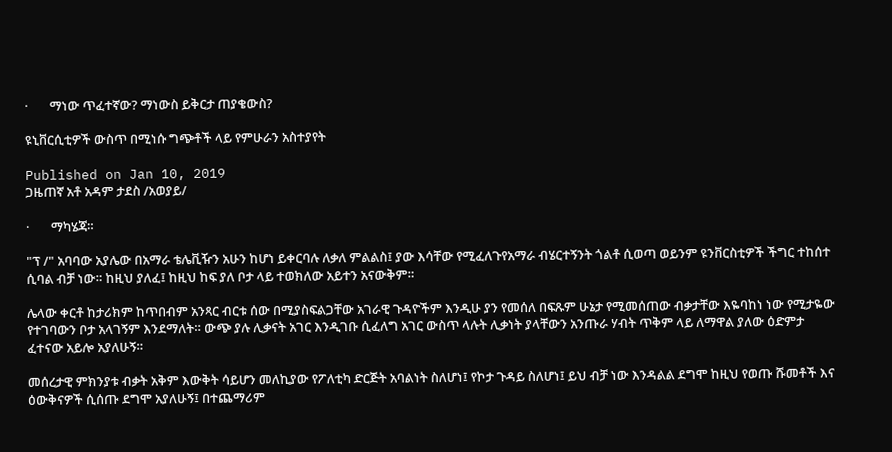·       ማነው ጥፈተኛው? ማነውስ ይቅርታ ጠያቄውስ?

ዩኒቨርሲቲዎች ውስጥ በሚነሱ ግጭቶች ላይ የምሁራን አስተያየት

Published on Jan 10, 2019
ጋዜጠኛ አቶ አዳም ታደስ /አወያይ/

·       ማካሄጃ።

"ፕ /" አባባው አያሌው በአማራ ቴሌቪዥን አሁን ከሆነ ይቀርባሉ ለቃለ ምልልስ፤ ያው እሳቸው የሚፈለጉየአማራ ብሄርተኝንት ጎልቶ ሲወጣ ወይንም ዩንቨርስቲዎች ችግር ተከሰተ ሲባል ብቻ ነው። ከዚህ ያለፈ፤ ከዚህ ከፍ ያለ ቦታ ላይ ተወክለው አይተን አናውቅም።

ሌላው ቀርቶ ከታሪክም ከጥበብም አንጻር ብርቱ ሰው በሚያስፍልጋቸው አገራዊ ጉዳዮችም እንዲሁ ያን የመሰለ በፍጹም ሁኔታ የሚመሰጠው ብቃታቸው እዬባከነ ነው የሚታዬው የተገባውን ቦታ አላገኝም እንደማለት። ውጭ ያሉ ሊቃናት አገር እንዲገቡ ሲፈለግ አገር ውስጥ ላሉት ሊቃነት ያላቸውን አንጡራ ሃብት ጥቅም ላይ ለማዋል ያለው ዕድምታ ፈተናው አይሎ አያለሁኝ።

መሰረታዊ ምክንያቱ ብቃት አቅም እውቅት ሳይሆን መለኪያው የፖለቲካ ድርጅት አባልነት ስለሆነ፤ የኮታ ጉዳይ ስለሆነ፤ ይህ ብቻ ነው እንዳልል ደግሞ ከዚህ የወጡ ሹመቶች እና ዕውቅናዎች ሲሰጡ ደግሞ አያለሁኝ፤ በተጨማሪም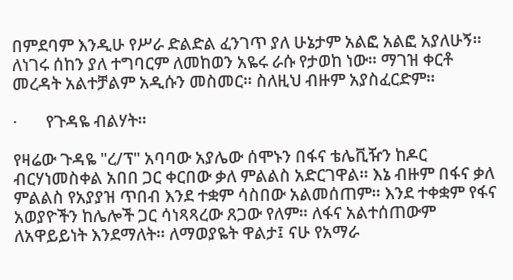በምደባም እንዲሁ የሥራ ድልድል ፈንገጥ ያለ ሁኔታም አልፎ አልፎ አያለሁኝ። ለነገሩ ሰከን ያለ ተግባርም ለመከወን አዬሩ ራሱ የታወከ ነው። ማገዝ ቀርቶ መረዳት አልተቻልም አዲሱን መስመር። ስለዚህ ብዙም አያስፈርድም።

·       የጉዳዬ ብልሃት።

የዛሬው ጉዳዬ "ረ/ፕ" አባባው አያሌው ሰሞኑን በፋና ቴሌቪዥን ከዶር ብርሃነመስቀል አበበ ጋር ቀርበው ቃለ ምልልስ አድርገዋል። እኔ ብዙም በፋና ቃለ ምልልስ የአያያዝ ጥበብ እንደ ተቋም ሳስበው አልመሰጠም። እንደ ተቀቋም የፋና አወያዮችን ከሌሎች ጋር ሳነጻጻረው ጸጋው የለም። ለፋና አልተሰጠውም ለአዋይይነት እንደማለት። ለማወያዬት ዋልታ፤ ናሁ የአማራ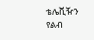ቴሌቪዥን የልብ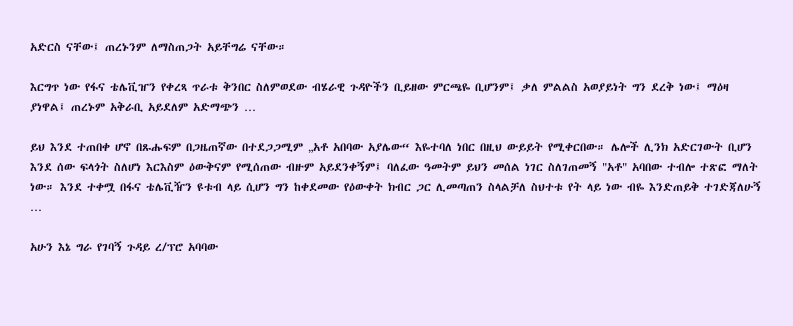አድርስ ናቸው፤ ጠረኑንም ለማስጠጋት አይቸግሬ ናቸው።

እርግጥ ነው የፋና ቴሌቪዠን የቀረጻ ጥራቱ ቅንበር ስለምወደው ብሄራዊ ጉዳዮችን ቢይዘው ምርጫዬ ቢሆንም፤ ቃለ ምልልስ አወያይነት ግን ደረቅ ነው፤ ማዕዛ ያነዋል፤ ጠረኑም አቅራቢ አይደለም አድማጭን …

ይህ እንደ ተጠበቀ ሆኖ በጹሑፍም በጋዜጠኛው በተደጋጋሚም „አቶ አበባው አያሌው“ እዬተባለ ነበር በዚህ ውይይት የሚቀርበው። ሌሎች ሊንክ አድርገውት ቢሆን እንደ ሰው ፍላጎት ስለሆነ እርእስም ዕውቅናም የሚሰጠው ብዙም አይደንቀኝም፤ ባለፈው ዓመትም ይህን መሰል ነገር ስለገጠመኝ "አቶ" አባበው ተብሎ ተጽፎ ማለት ነው። እንደ ተቀሟ በፋና ቴሌቪዥን ዩቱብ ላይ ሲሆን ግን ከቀደመው የዕውቀት ክብር ጋር ሊመጣጠን ስላልቻለ ስህተቱ የት ላይ ነው ብዬ እንድጠይቅ ተገድጃለሁኝ …

አሁን እኔ ግራ የገባኝ ጉዳይ ረ/ፕሮ አባባው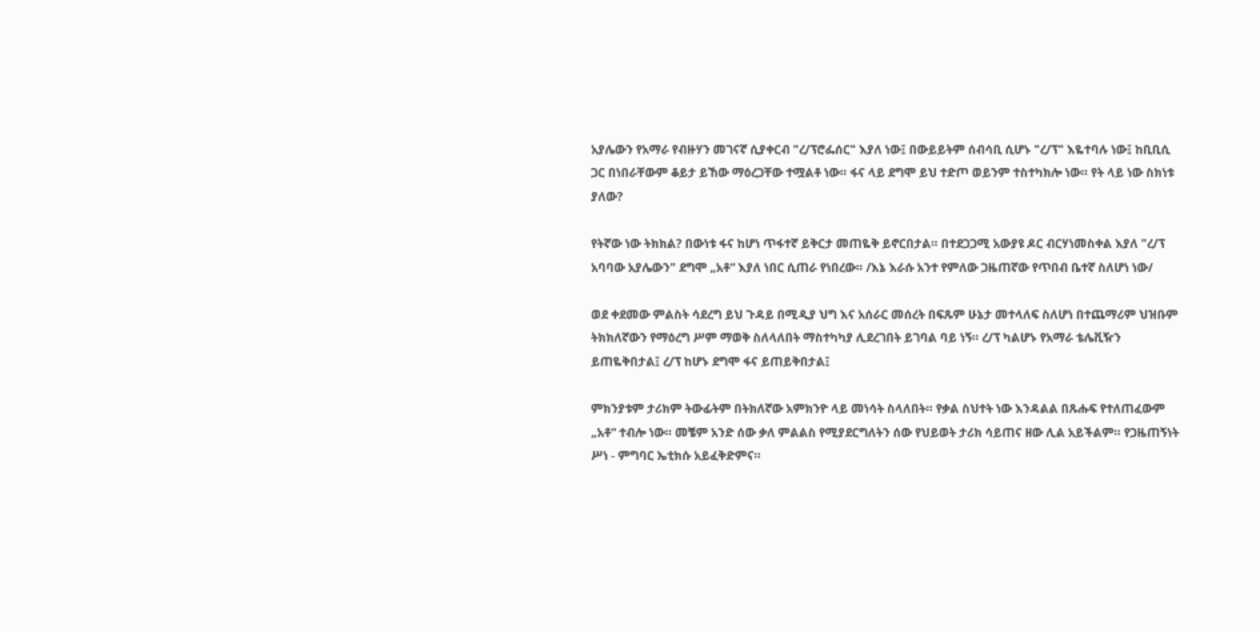አያሌውን የአማራ የብዙሃን መገናኛ ሲያቀርብ "ረ/ፕሮፌሰር" እያለ ነው፤ በውይይትም ሰብሳቢ ሲሆኑ "ረ/ፕ" እዬተባሉ ነው፤ ከቢቢሲ ጋር በነበራቸውም ቆይታ ይኸው ማዕረጋቸው ተሟልቶ ነው። ፋና ላይ ደግሞ ይህ ተድጦ ወይንም ተስተካክሎ ነው። የት ላይ ነው ስክነቱ ያለው?

የትኛው ነው ትክክል? በውነቱ ፋና ከሆነ ጥፋተኛ ይቅርታ መጠዬቅ ይኖርበታል። በተደጋጋሚ አውያዩ ዶር ብርሃነመስቀል እያለ "ረ/ፕ አባባው አያሌውን" ደግሞ „አቶ“ እያለ ነበር ሲጠራ የነበረው። /እኔ እራሱ አንተ የምለው ጋዜጠኛው የጥበብ ቤተኛ ስለሆነ ነው/

ወደ ቀደመው ምልስት ሳደረግ ይህ ጉዳይ በሚዲያ ህግ እና አሰራር መሰረት በፍጹም ሁኔታ መተላለፍ ስለሆነ በተጨማሪም ህዝቡም ትክክለኛውን የማዕረግ ሥም ማወቅ ስለላለበት ማስተካካያ ሊደረገበት ይገባል ባይ ነኝ። ረ/ፕ ካልሆኑ የአማራ ቴሌቪዥን ይጠዬቅበታል፤ ረ/ፕ ከሆኑ ደግሞ ፋና ይጠይቅበታል፤

ምክንያቱም ታሪክም ትውፊትም በትክለኛው አምክንዮ ላይ መነሳት ስላለበት። የቃል ስህተት ነው እንዳልል በጹሑፍ የተለጠፈውም „አቶ“ ተብሎ ነው። መቼም አንድ ሰው ቃለ ምልልስ የሚያደርግለትን ሰው የህይወት ታሪክ ሳይጠና ዘው ሊል አይችልም። የጋዜጠኝነት ሥነ - ምግባር ኤቲክሱ አይፈቅድምና።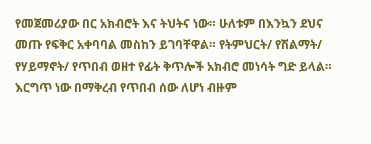የመጀመሪያው በር አክብሮት እና ትህትና ነው። ሁለቱም በእንኳን ደህና መጡ የፍቅር አቀባባል መስከን ይገባቸዋል። የትምህርት/ የሽልማት/ የሃይማኖት/ የጥበብ ወዘተ የፊት ቅጥሎች አክብሮ መነሳት ግድ ይላል። እርግጥ ነው በማቅረብ የጥበብ ሰው ለሆነ ብዙም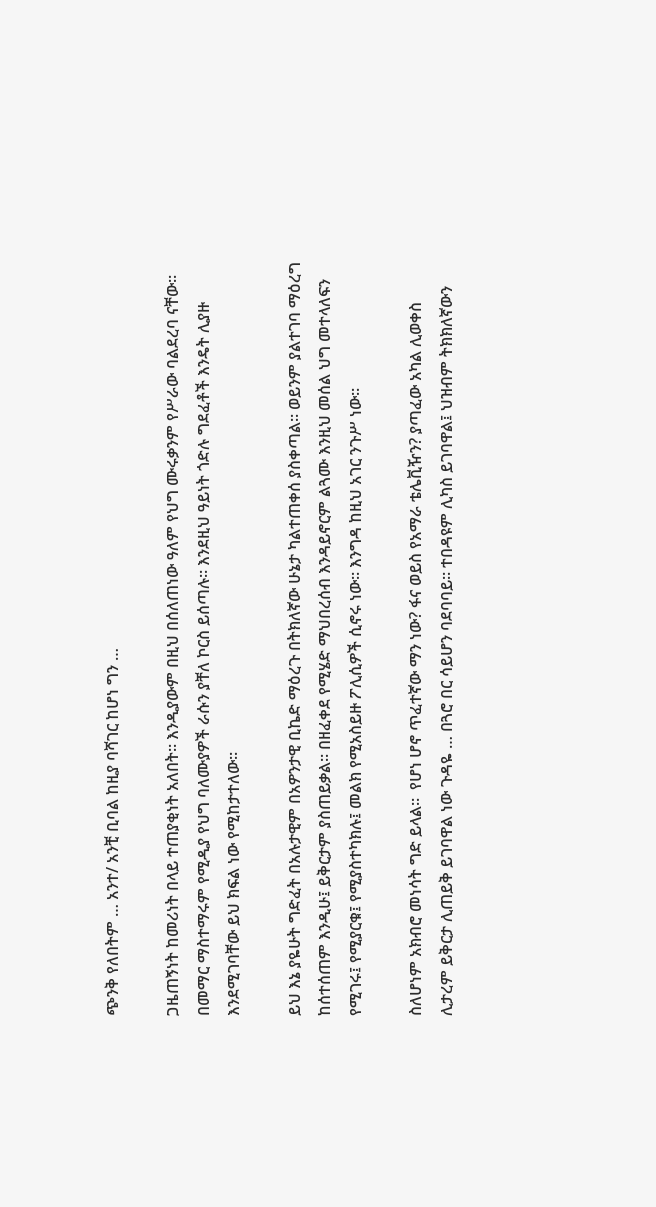ጭንቅ የለበትም … አንተ/ አንቺ ቢባል ከዚያ ባሻገር ከሆነ ግን …

ጋዜጠኝነት ከመሪነት በላይ ተጠያቂነት አለበት። እንዲያውም በዚህ በሰለጠነው ዓለም የህግ ሙሩቃንም የሥራው ባልደረባ ናቸው። በመማር ማስተማሩም የሚዲያ የህግ ባለሙያዎች ራሱን ያቸለ ኮርስ ይሰጣሉ። እንደዚህ ዓይነት ጎድሉ ግደፈቶች እንዴት ሊያዙ እንደሚገባቸው ይህ ክፍል ነው የሚከታተለው።

ይህ እኔ ያዬሁት ግድፈት በአሉታዊም በአዎንታዊ ቢኬድ ማዕረጉ በትክለኛው ሁኔታ ካልተጠቀሰ ያስቀጣል። ወይንም ያልተገባ ማዕረግ ከሰተሰጠም እንዲሁ፤ ይቅርታም ያስጠይቃል። በዘፈቀደ የሚሄድ ማህበረሰብ እንዳይኖርም ልጓሙ እንዚህ መሰል ህግ መተላለፍን የሚገሩ፤ የሚያርቁ፤ የሚያስተካክሉ፤ መልክ የሚአስይዙ ፖሊሲዎች ሲኖሩ ነው። እንግዳ ከዚህ አገር ንጉሥ ነው።

ስለሆነም አክብሮ መነሳት ግድ ይላል።  የሆነ ሆኖ ጥፈተኛው ማን ነው? ፋና ወይስ የአማራ ቴሌቪዥን? ያጣፈው አካል ሊወቀስ ሊታረም ይቅርታ ሊጠይቅ ይገባዋል ነው ጉዳዬ … በጓሮ በር ሳይሆን ባደባባይ። ተበዳዩም ሊካስ ይገባዋል፤ ህዝብም ትክክለኛውን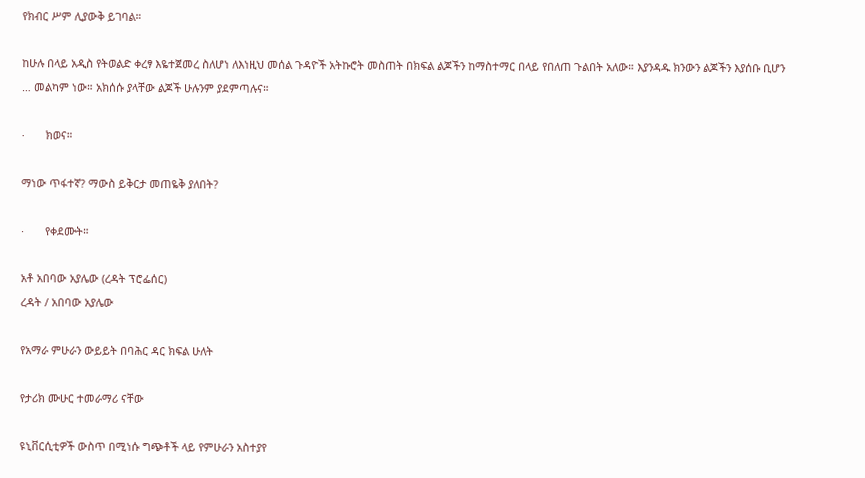የክብር ሥም ሊያውቅ ይገባል።

ከሁሉ በላይ አዲስ የትወልድ ቀረፃ እዬተጀመረ ስለሆነ ለእነዚህ መሰል ጉዳዮች አትኩሮት መስጠት በክፍል ልጆችን ከማስተማር በላይ የበለጠ ጉልበት አለው። እያንዳዱ ክንውን ልጆችን እያሰቡ ቢሆን … መልካም ነው። አክሰሱ ያላቸው ልጆች ሁሉንም ያደምጣሉና።

·       ክወና።

ማነው ጥፋተኛ? ማውስ ይቅርታ መጠዬቅ ያለበት?

·       የቀደሙት።

አቶ አበባው አያሌው (ረዳት ፕሮፌሰር)
ረዳት / አበባው አያሌው

የአማራ ምሁራን ውይይት በባሕር ዳር ክፍል ሁለት

የታሪክ ሙሁር ተመራማሪ ናቸው

ዩኒቨርሲቲዎች ውስጥ በሚነሱ ግጭቶች ላይ የምሁራን አስተያየ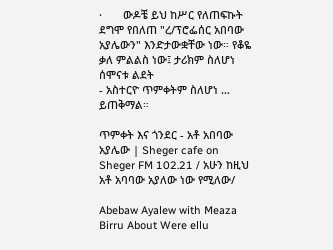·       ውዶቼ ይህ ከሥር የለጠፍኩት ደግሞ የበለጠ "ረ/ፕሮፌሰር አበባው አያሌውን" እንድታውቋቸው ነው። የቆዬ ቃለ ምልልስ ነው፤ ታሪክም ስለሆነ ሰሞናቱ ልደት
- አስተርዮ ጥምቀትም ስለሆነ …  ይጠቅማል።

ጥምቀት እና ጎንደር - አቶ አበባው አያሌው | Sheger cafe on Sheger FM 102.21 / አሁን ከዚህ አቶ አባባው አያለው ነው የሚለው/

Abebaw Ayalew with Meaza Birru About Were ellu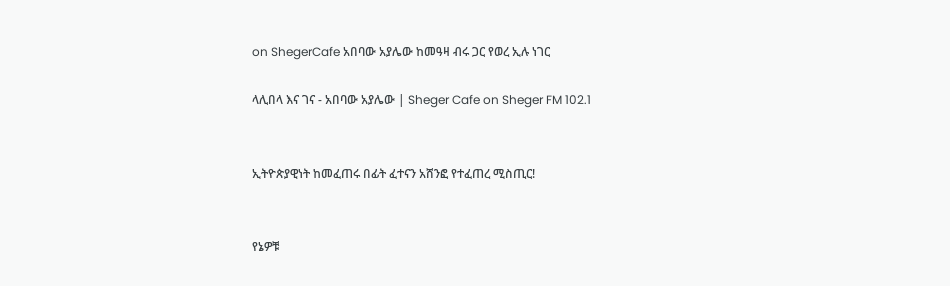on ShegerCafe አበባው አያሌው ከመዓዛ ብሩ ጋር የወረ ኢሉ ነገር

ላሊበላ እና ገና - አበባው አያሌው | Sheger Cafe on Sheger FM 102.1


ኢትዮጵያዊነት ከመፈጠሩ በፊት ፈተናን አሸንፎ የተፈጠረ ሚስጢር!


የኔዎቹ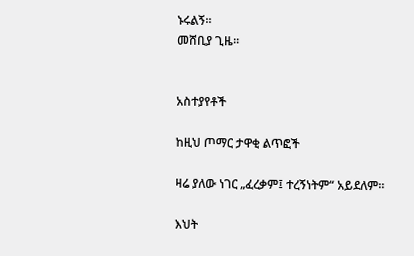ኑሩልኝ።
መሸቢያ ጊዜ።


አስተያየቶች

ከዚህ ጦማር ታዋቂ ልጥፎች

ዛሬ ያለው ነገር „ፈረቃም፤ ተረኝነትም“ አይደለም።

እህት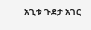አጊቱ ጉደታ አገር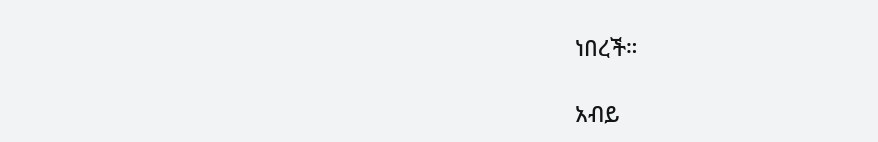ነበረች።

አብይ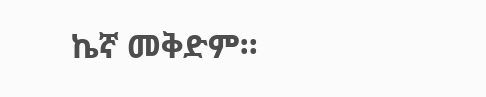ኬኛ መቅድም።